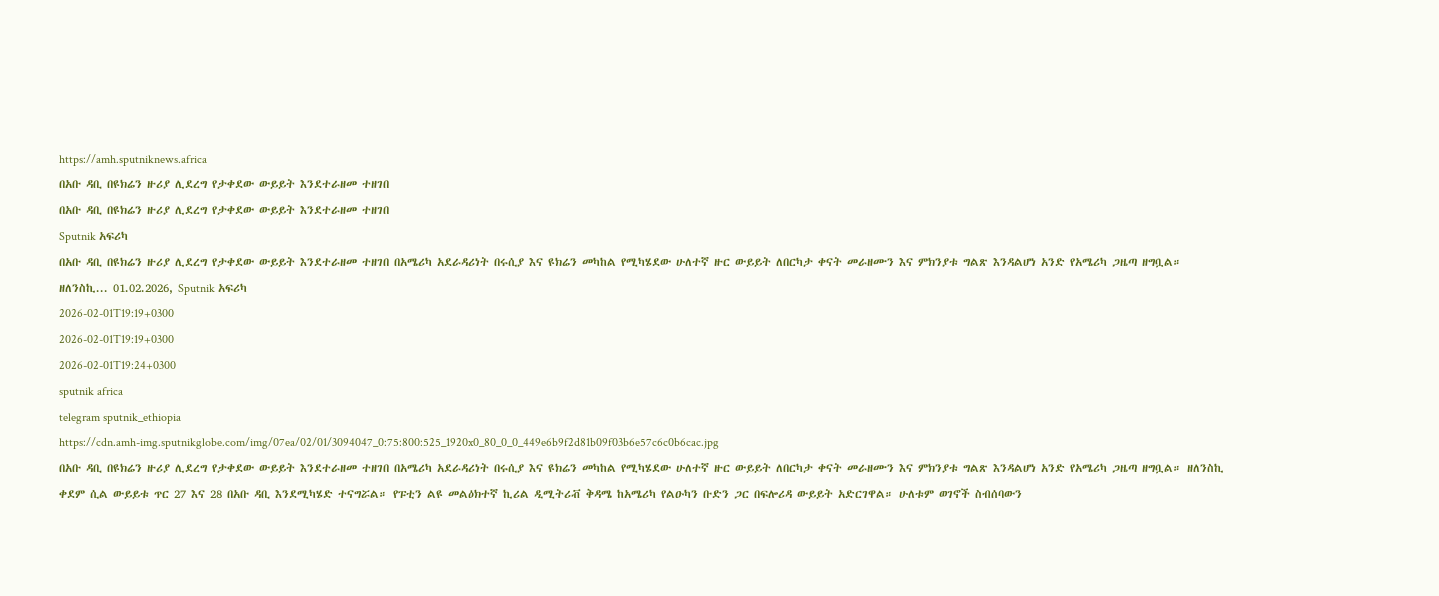https://amh.sputniknews.africa
በአቡ ዳቢ በዩክሬን ዙሪያ ሊደረግ የታቀደው ውይይት እንደተራዘመ ተዘገበ
በአቡ ዳቢ በዩክሬን ዙሪያ ሊደረግ የታቀደው ውይይት እንደተራዘመ ተዘገበ
Sputnik አፍሪካ
በአቡ ዳቢ በዩክሬን ዙሪያ ሊደረግ የታቀደው ውይይት እንደተራዘመ ተዘገበ በአሜሪካ አደራዳሪነት በሩሲያ እና ዩክሬን መካከል የሚካሄደው ሁለተኛ ዙር ውይይት ለበርካታ ቀናት መራዘሙን እና ምክንያቱ ግልጽ እንዳልሆነ አንድ የአሜሪካ ጋዜጣ ዘግቧል። ዘለንስኪ... 01.02.2026, Sputnik አፍሪካ
2026-02-01T19:19+0300
2026-02-01T19:19+0300
2026-02-01T19:24+0300
sputnik africa
telegram sputnik_ethiopia
https://cdn.amh-img.sputnikglobe.com/img/07ea/02/01/3094047_0:75:800:525_1920x0_80_0_0_449e6b9f2d81b09f03b6e57c6c0b6cac.jpg
በአቡ ዳቢ በዩክሬን ዙሪያ ሊደረግ የታቀደው ውይይት እንደተራዘመ ተዘገበ በአሜሪካ አደራዳሪነት በሩሲያ እና ዩክሬን መካከል የሚካሄደው ሁለተኛ ዙር ውይይት ለበርካታ ቀናት መራዘሙን እና ምክንያቱ ግልጽ እንዳልሆነ አንድ የአሜሪካ ጋዜጣ ዘግቧል። ዘለንስኪ ቀደም ሲል ውይይቱ ጥር 27 እና 28 በአቡ ዳቢ እንደሚካሄድ ተናግሯል። የፑቲን ልዩ መልዕክተኛ ኪሪል ዲሚትሪቭ ቅዳሜ ከአሜሪካ የልዑካን ቡድን ጋር በፍሎሪዳ ውይይት አድርገዋል። ሁለቱም ወገኖች ስብሰባውን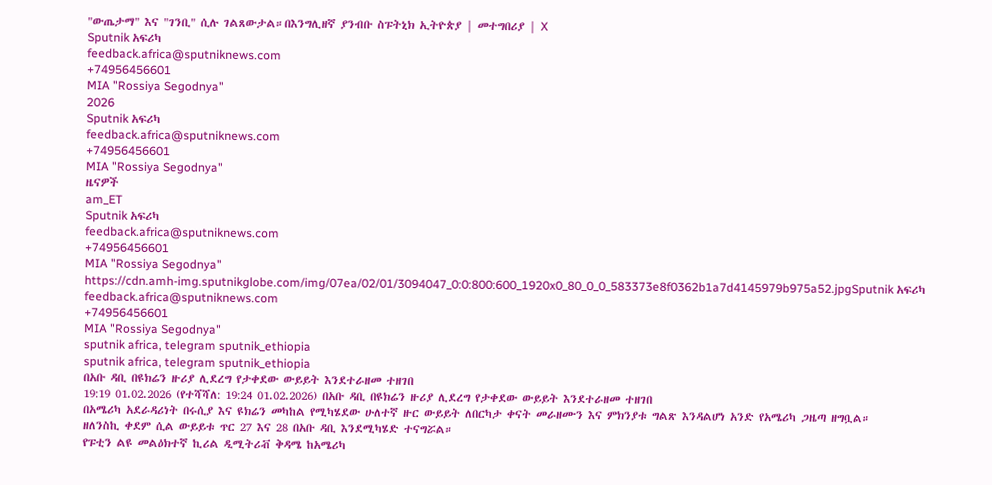"ውጤታማ" እና "ገንቢ" ሲሉ ገልጸውታል።በእንግሊዘኛ ያንብቡ ስፑትኒክ ኢትዮጵያ | መተግበሪያ | X
Sputnik አፍሪካ
feedback.africa@sputniknews.com
+74956456601
MIA "Rossiya Segodnya"
2026
Sputnik አፍሪካ
feedback.africa@sputniknews.com
+74956456601
MIA "Rossiya Segodnya"
ዜናዎች
am_ET
Sputnik አፍሪካ
feedback.africa@sputniknews.com
+74956456601
MIA "Rossiya Segodnya"
https://cdn.amh-img.sputnikglobe.com/img/07ea/02/01/3094047_0:0:800:600_1920x0_80_0_0_583373e8f0362b1a7d4145979b975a52.jpgSputnik አፍሪካ
feedback.africa@sputniknews.com
+74956456601
MIA "Rossiya Segodnya"
sputnik africa, telegram sputnik_ethiopia
sputnik africa, telegram sputnik_ethiopia
በአቡ ዳቢ በዩክሬን ዙሪያ ሊደረግ የታቀደው ውይይት እንደተራዘመ ተዘገበ
19:19 01.02.2026 (የተሻሻለ: 19:24 01.02.2026) በአቡ ዳቢ በዩክሬን ዙሪያ ሊደረግ የታቀደው ውይይት እንደተራዘመ ተዘገበ
በአሜሪካ አደራዳሪነት በሩሲያ እና ዩክሬን መካከል የሚካሄደው ሁለተኛ ዙር ውይይት ለበርካታ ቀናት መራዘሙን እና ምክንያቱ ግልጽ እንዳልሆነ አንድ የአሜሪካ ጋዜጣ ዘግቧል።
ዘለንስኪ ቀደም ሲል ውይይቱ ጥር 27 እና 28 በአቡ ዳቢ እንደሚካሄድ ተናግሯል።
የፑቲን ልዩ መልዕክተኛ ኪሪል ዲሚትሪቭ ቅዳሜ ከአሜሪካ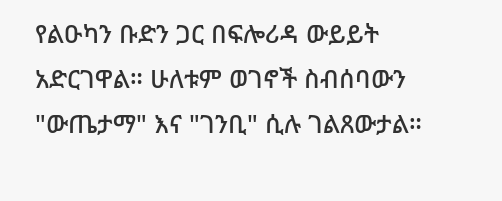የልዑካን ቡድን ጋር በፍሎሪዳ ውይይት አድርገዋል። ሁለቱም ወገኖች ስብሰባውን "ውጤታማ" እና "ገንቢ" ሲሉ ገልጸውታል።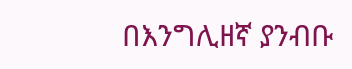በእንግሊዘኛ ያንብቡ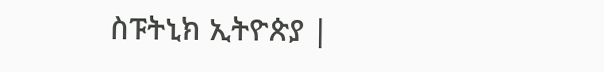ስፑትኒክ ኢትዮጵያ |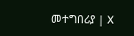መተግበሪያ | X